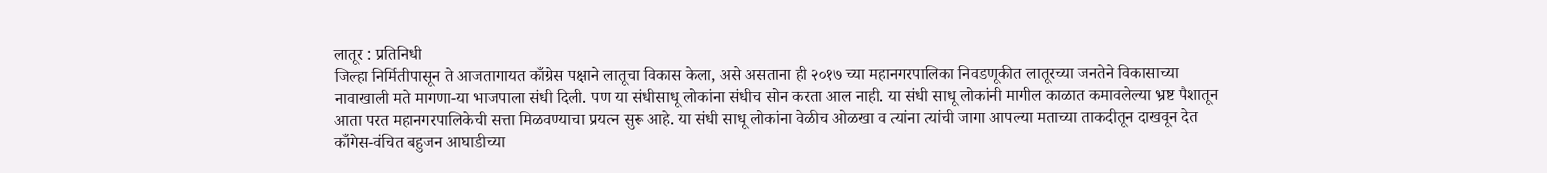लातूर : प्रतिनिधी
जिल्हा निर्मितीपासून ते आजतागायत काँग्रेस पक्षाने लातूचा विकास केला, असे असताना ही २०१७ च्या महानगरपालिका निवडणूकीत लातूरच्या जनतेने विकासाच्या नावाखाली मते मागणा-या भाजपाला संधी दिली. पण या संधीसाधू लोकांना संधीच सोन करता आल नाही. या संधी साधू लोकांनी मागील काळात कमावलेल्या भ्रष्ट पैशातून आता परत महानगरपालिकेची सत्ता मिळवण्याचा प्रयत्न सुरू आहे. या संधी साधू लोकांना वेळीच ओळखा व त्यांना त्यांची जागा आपल्या मताच्या ताकदीतून दाखवून देत काँगेस-वंचित बहुजन आघाडीच्या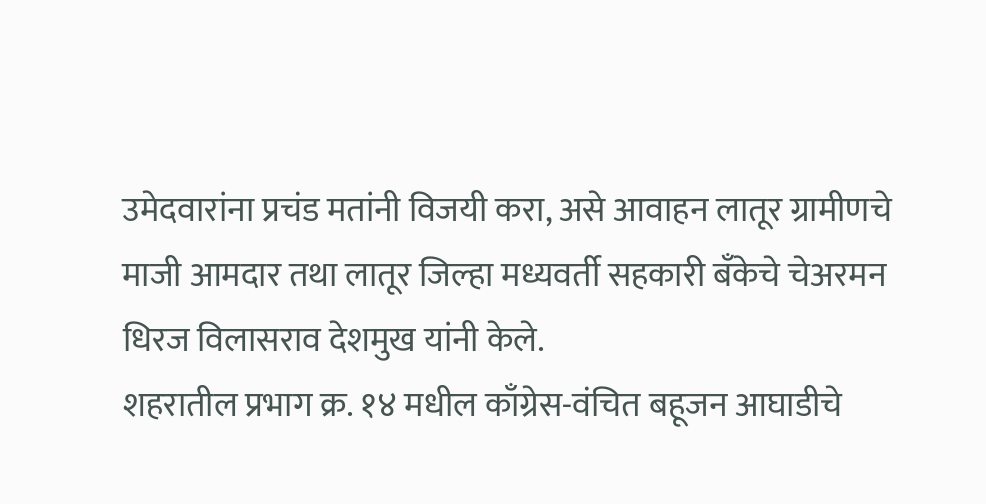उमेदवारांना प्रचंड मतांनी विजयी करा, असे आवाहन लातूर ग्रामीणचे माजी आमदार तथा लातूर जिल्हा मध्यवर्ती सहकारी बँकेचे चेअरमन धिरज विलासराव देशमुख यांनी केले.
शहरातील प्रभाग क्र. १४ मधील काँग्रेस-वंचित बहूजन आघाडीचे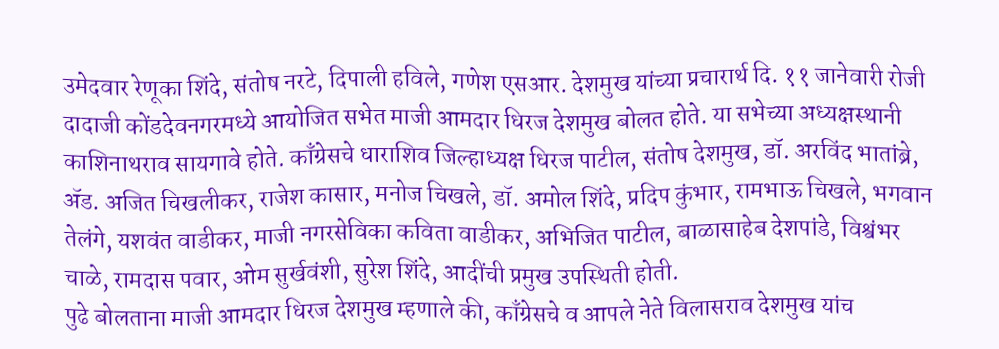उमेदवार रेणूका शिंदे, संतोष नरटे, दिपाली हविले, गणेश एसआर. देशमुख यांच्या प्रचारार्थ दि. ११ जानेवारी रोजी दादाजी कोंडदेवनगरमध्ये आयोजित सभेत माजी आमदार धिरज देशमुख बोलत होते. या सभेच्या अध्यक्षस्थानी काशिनाथराव सायगावे होते. काँग्रेसचे धाराशिव जिल्हाध्यक्ष धिरज पाटील, संतोष देशमुख, डॉ. अरविंद भातांब्रे, ॲड. अजित चिखलीकर, राजेश कासार, मनोज चिखले, डॉ. अमोल शिंदे, प्रदिप कुंभार, रामभाऊ चिखले, भगवान तेलंगे, यशवंत वाडीकर, माजी नगरसेविका कविता वाडीकर, अभिजित पाटील, बाळासाहेब देशपांडे, विश्वंभर चाळे, रामदास पवार, ओम सुर्खवंशी, सुरेश शिंदे, आदींची प्रमुख उपस्थिती होती.
पुढे बोलताना माजी आमदार धिरज देशमुख म्हणाले की, काँग्रेसचे व आपले नेते विलासराव देशमुख यांच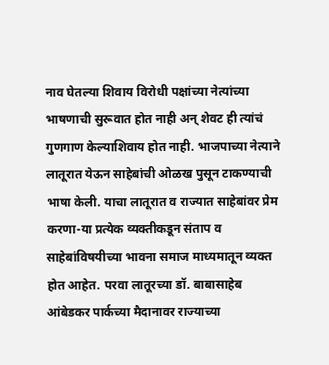नाव घेतल्या शिवाय विरोधी पक्षांच्या नेत्यांच्या भाषणाची सुरूवात होत नाही अन् शेवट ही त्यांचं गुणगाण केल्याशिवाय होत नाही. भाजपाच्या नेत्याने लातूरात येऊन साहेबांची ओळख पुसून टाकण्याची भाषा केली. याचा लातूरात व राज्यात साहेबांवर प्रेम करणा-या प्रत्येक व्यक्तीकडून संताप व साहेबांविषयीच्या भावना समाज माध्यमातून व्यक्त होत आहेत. परवा लातूरच्या डॉ. बाबासाहेब आंबेडकर पार्कच्या मैदानावर राज्याच्या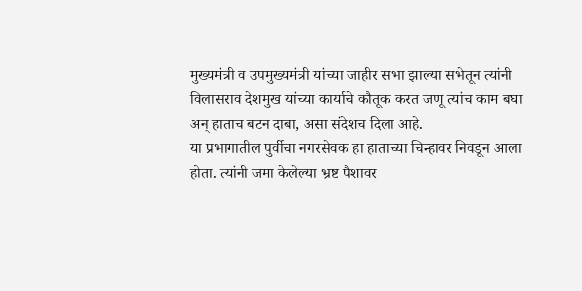मुख्यमंत्री व उपमुख्यमंत्री यांच्या जाहीर सभा झाल्या सभेतून त्यांनी विलासराव देशमुख यांच्या कार्याचे कौतूक करत जणू त्यांच काम बघा अन् हाताच बटन दाबा, असा संदेशच दिला आहे.
या प्रभागातील पुर्वीचा नगरसेवक हा हाताच्या चिन्हावर निवडून आला होता. त्यांनी जमा केलेल्या भ्रष्ट पैशावर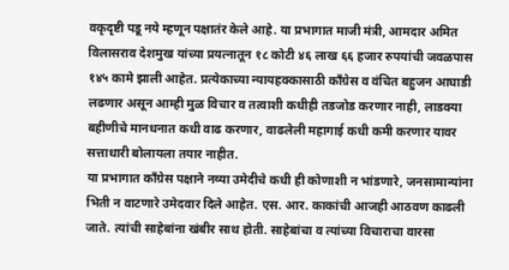वकृदृष्टी पडू नये म्हणून पक्षातंर केले आहे. या प्रभागात माजी मंत्री, आमदार अमित विलासराव देशमुख यांच्या प्रयत्नातून १८ कोटी ४६ लाख ६६ हजार रुपयांची जवळपास १४५ कामे झाली आहेत. प्रत्येकाच्या न्यायहक्कासाठी काँग्रेस व वंचित बहुजन आघाडी लढणार असून आम्ही मुळ विचार व तत्वाशी कधीही तडजोड करणार नाही, लाडक्या बहीणीचे मानधनात कधी वाढ करणार, वाढलेली महागाई कधी कमी करणार यावर सत्ताधारी बोलायला तयार नाहीत.
या प्रभागात काँग्रेस पक्षाने नव्या उमेदीचे कधी ही कोणाशी न भांडणारे, जनसामान्यांना भिती न वाटणारे उमेदवार दिले आहेत. एस. आर. काकांची आजही आठवण काढली जाते. त्यांची साहेबांना खंबीर साथ होती. साहेबांचा व त्यांच्या विचाराचा वारसा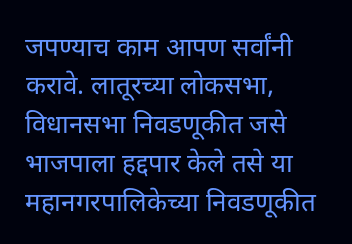जपण्याच काम आपण सर्वांनी करावे. लातूरच्या लोकसभा, विधानसभा निवडणूकीत जसे भाजपाला हद्दपार केले तसे या महानगरपालिकेच्या निवडणूकीत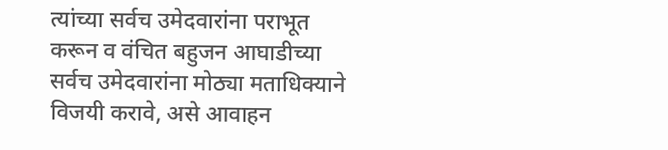त्यांच्या सर्वच उमेदवारांना पराभूत करून व वंचित बहुजन आघाडीच्या सर्वच उमेदवारांना मोठ्या मताधिक्याने विजयी करावे, असे आवाहन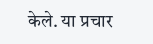केले. या प्रचार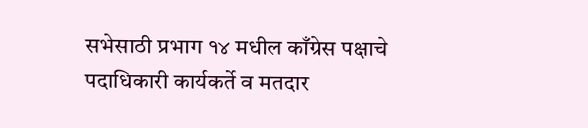सभेसाठी प्रभाग १४ मधील काँग्रेस पक्षाचे पदाधिकारी कार्यकर्ते व मतदार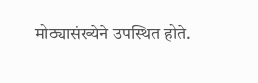मोठ्यासंख्येने उपस्थित होते.